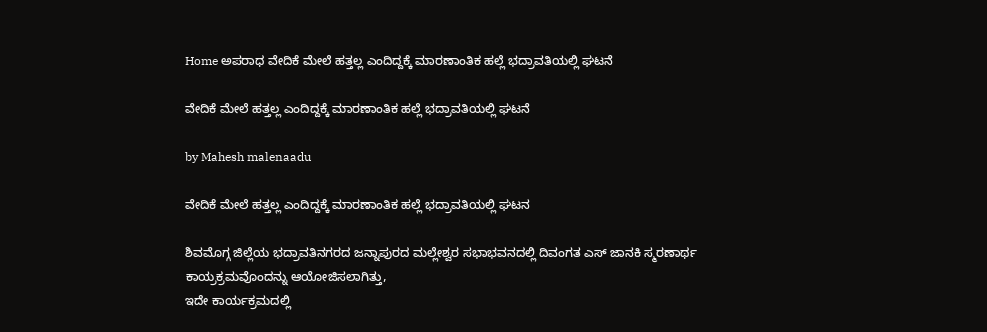Home ಅಪರಾಧ ವೇದಿಕೆ ಮೇಲೆ ಹತ್ತಲ್ಲ ಎಂದಿದ್ದಕ್ಕೆ ಮಾರಣಾಂತಿಕ ಹಲ್ಲೆ ಭದ್ರಾವತಿಯಲ್ಲಿ ಘಟನೆ

ವೇದಿಕೆ ಮೇಲೆ ಹತ್ತಲ್ಲ ಎಂದಿದ್ದಕ್ಕೆ ಮಾರಣಾಂತಿಕ ಹಲ್ಲೆ ಭದ್ರಾವತಿಯಲ್ಲಿ ಘಟನೆ

by Mahesh malenaadu

ವೇದಿಕೆ ಮೇಲೆ ಹತ್ತಲ್ಲ ಎಂದಿದ್ದಕ್ಕೆ ಮಾರಣಾಂತಿಕ ಹಲ್ಲೆ ಭದ್ರಾವತಿಯಲ್ಲಿ ಘಟನ

ಶಿವಮೊಗ್ಗ ಜಿಲ್ಲೆಯ ಭದ್ರಾವತಿನಗರದ ಜನ್ನಾಪುರದ ಮಲ್ಲೇಶ್ವರ ಸಭಾಭವನದಲ್ಲಿ ದಿವಂಗತ ಎಸ್ ಜಾನಕಿ ಸ್ಮರಣಾರ್ಥ ಕಾಯ್ರಕ್ರಮವೊಂದನ್ನು ಆಯೋಜಿಸಲಾಗಿತ್ತು,
ಇದೇ ಕಾರ್ಯಕ್ರಮದಲ್ಲಿ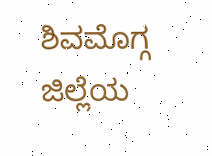ಶಿವಮೊಗ್ಗ ಜಿಲ್ಲೆಯ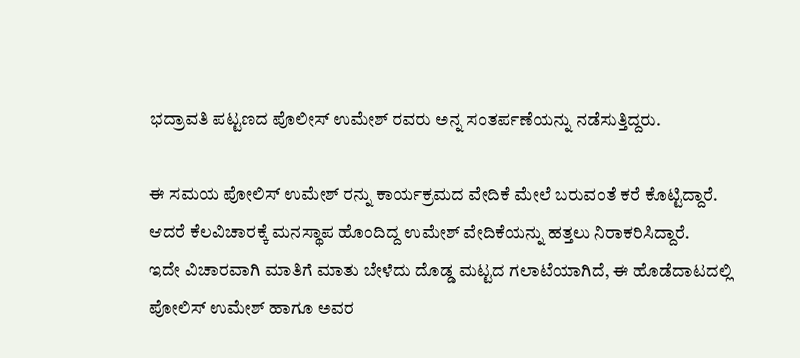ಭದ್ರಾವತಿ ಪಟ್ಟಣದ ಪೊಲೀಸ್ ಉಮೇಶ್ ರವರು ಅನ್ನ ಸಂತರ್ಪಣೆಯನ್ನು ನಡೆಸುತ್ತಿದ್ದರು.

ಈ ಸಮಯ ಪೋಲಿಸ್ ಉಮೇಶ್ ರನ್ನು ಕಾರ್ಯಕ್ರಮದ ವೇದಿಕೆ ಮೇಲೆ ಬರುವಂತೆ ಕರೆ ಕೊಟ್ಟಿದ್ದಾರೆ.
ಆದರೆ ಕೆಲವಿಚಾರಕ್ಕೆ ಮನಸ್ಥಾಪ ಹೊಂದಿದ್ದ ಉಮೇಶ್ ವೇದಿಕೆಯನ್ನು ಹತ್ತಲು ನಿರಾಕರಿಸಿದ್ದಾರೆ.
ಇದೇ ವಿಚಾರವಾಗಿ ಮಾತಿಗೆ ಮಾತು ಬೇಳೆದು ದೊಡ್ಡ ಮಟ್ಟದ ಗಲಾಟೆಯಾಗಿದೆ, ಈ ಹೊಡೆದಾಟದಲ್ಲಿ ಪೋಲಿಸ್ ಉಮೇಶ್ ಹಾಗೂ ಅವರ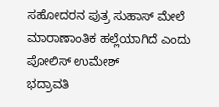ಸಹೋದರನ ಪುತ್ರ ಸುಹಾಸ್ ಮೇಲೆ ಮಾರಾಣಾಂತಿಕ ಹಲ್ಲೆಯಾಗಿದೆ ಎಂದು ಪೋಲಿಸ್ ಉಮೇಶ್
ಭದ್ರಾವತಿ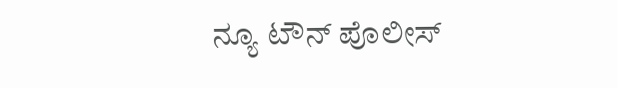ನ್ಯೂ ಟೌನ್ ಪೊಲೀಸ್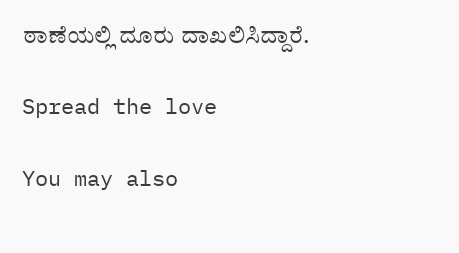ಠಾಣೆಯಲ್ಲಿ ದೂರು ದಾಖಲಿಸಿದ್ದಾರೆ.

Spread the love

You may also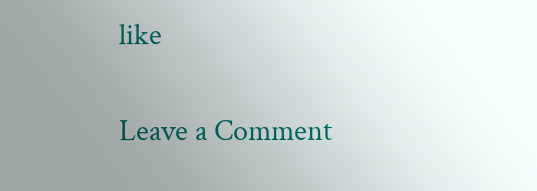like

Leave a Comment